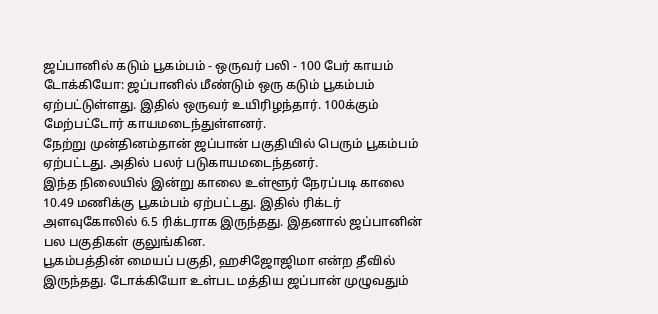ஜப்பானில் கடும் பூகம்பம் - ஒருவர் பலி - 100 பேர் காயம்
டோக்கியோ: ஜப்பானில் மீண்டும் ஒரு கடும் பூகம்பம் ஏற்பட்டுள்ளது. இதில் ஒருவர் உயிரிழந்தார். 100க்கும் மேற்பட்டோர் காயமடைந்துள்ளனர்.
நேற்று முன்தினம்தான் ஜப்பான் பகுதியில் பெரும் பூகம்பம் ஏற்பட்டது. அதில் பலர் படுகாயமடைந்தனர்.
இந்த நிலையில் இன்று காலை உள்ளூர் நேரப்படி காலை 10.49 மணிக்கு பூகம்பம் ஏற்பட்டது. இதில் ரிக்டர் அளவுகோலில் 6.5 ரிக்டராக இருந்தது. இதனால் ஜப்பானின் பல பகுதிகள் குலுங்கின.
பூகம்பத்தின் மையப் பகுதி, ஹசிஜோஜிமா என்ற தீவில் இருந்தது. டோக்கியோ உள்பட மத்திய ஜப்பான் முழுவதும்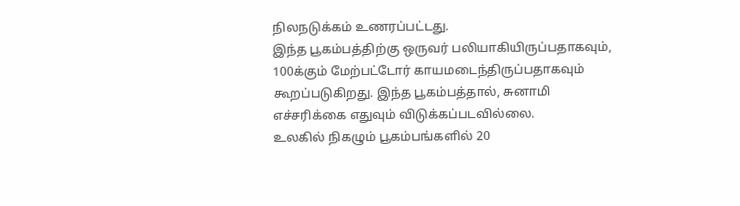நிலநடுக்கம் உணரப்பட்டது.
இந்த பூகம்பத்திற்கு ஒருவர் பலியாகியிருப்பதாகவும், 100க்கும் மேற்பட்டோர் காயமடைந்திருப்பதாகவும் கூறப்படுகிறது. இந்த பூகம்பத்தால், சுனாமி எச்சரிக்கை எதுவும் விடுக்கப்படவில்லை.
உலகில் நிகழும் பூகம்பங்களில் 20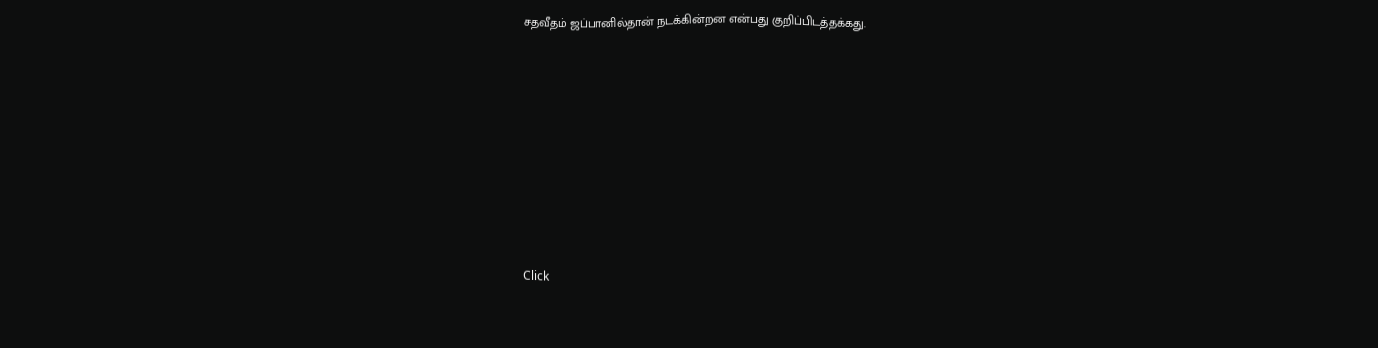சதவீதம் ஜப்பானில்தான் நடக்கின்றன என்பது குறிப்பிடத்தக்கது.












Click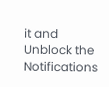it and Unblock the Notifications